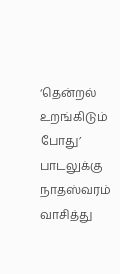‘தென்றல் உறங்கிடும் போது’ பாடலுக்கு நாதஸ்வரம் வாசித்து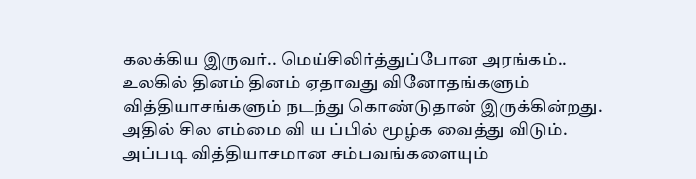கலக்கிய இருவர்.. மெய்சிலிர்த்துப்போன அரங்கம்..
உலகில் தினம் தினம் ஏதாவது வினோதங்களும் வித்தியாசங்களும் நடந்து கொண்டுதான் இருக்கின்றது. அதில் சில எம்மை வி ய ப்பில் மூழ்க வைத்து விடும். அப்படி வித்தியாசமான சம்பவங்களையும்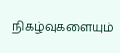நிகழ்வுகளையும்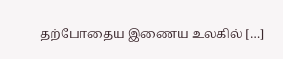தற்போதைய இணைய உலகில் […]